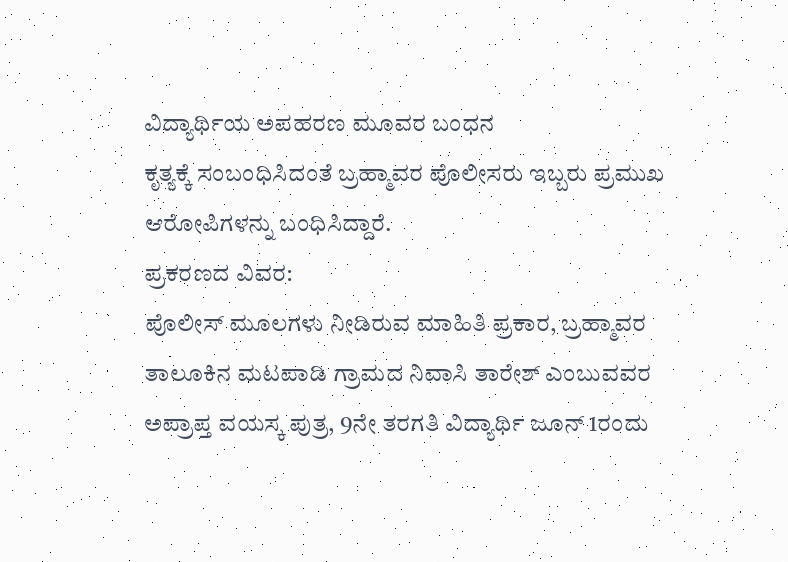ವಿದ್ಯಾರ್ಥಿಯ ಅಪಹರಣ ಮೂವರ ಬಂಧನ
ಕೃತ್ಯಕ್ಕೆ ಸಂಬಂಧಿಸಿದಂತೆ ಬ್ರಹ್ಮಾವರ ಪೊಲೀಸರು ಇಬ್ಬರು ಪ್ರಮುಖ ಆರೋಪಿಗಳನ್ನು ಬಂಧಿಸಿದ್ದಾರೆ.
ಪ್ರಕರಣದ ವಿವರ:
ಪೊಲೀಸ್ ಮೂಲಗಳು ನೀಡಿರುವ ಮಾಹಿತಿ ಪ್ರಕಾರ, ಬ್ರಹ್ಮಾವರ ತಾಲೂಕಿನ ಮಟಪಾಡಿ ಗ್ರಾಮದ ನಿವಾಸಿ ತಾರೇಶ್ ಎಂಬುವವರ ಅಪ್ರಾಪ್ತ ವಯಸ್ಕ ಪುತ್ರ, 9ನೇ ತರಗತಿ ವಿದ್ಯಾರ್ಥಿ ಜೂನ್ 1ರಂದು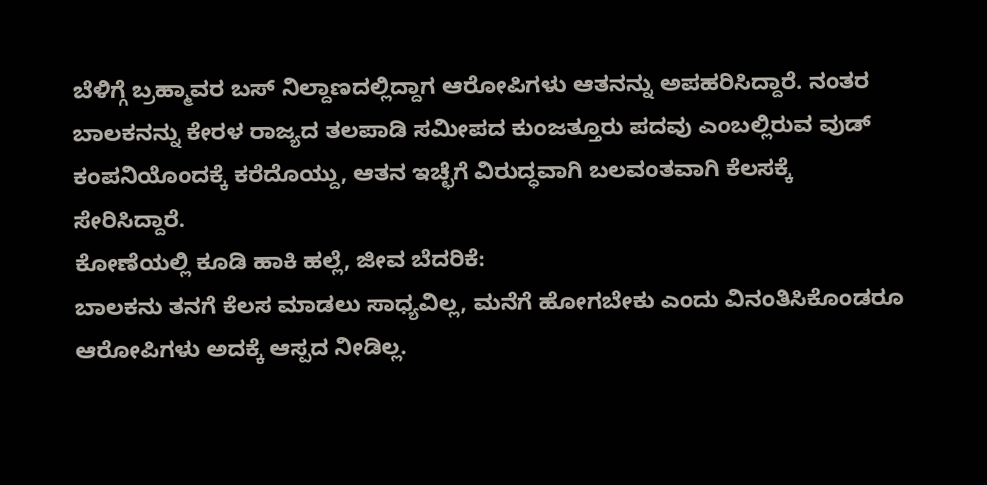ಬೆಳಿಗ್ಗೆ ಬ್ರಹ್ಮಾವರ ಬಸ್ ನಿಲ್ದಾಣದಲ್ಲಿದ್ದಾಗ ಆರೋಪಿಗಳು ಆತನನ್ನು ಅಪಹರಿಸಿದ್ದಾರೆ. ನಂತರ ಬಾಲಕನನ್ನು ಕೇರಳ ರಾಜ್ಯದ ತಲಪಾಡಿ ಸಮೀಪದ ಕುಂಜತ್ತೂರು ಪದವು ಎಂಬಲ್ಲಿರುವ ವುಡ್ ಕಂಪನಿಯೊಂದಕ್ಕೆ ಕರೆದೊಯ್ದು, ಆತನ ಇಚ್ಛೆಗೆ ವಿರುದ್ಧವಾಗಿ ಬಲವಂತವಾಗಿ ಕೆಲಸಕ್ಕೆ ಸೇರಿಸಿದ್ದಾರೆ.
ಕೋಣೆಯಲ್ಲಿ ಕೂಡಿ ಹಾಕಿ ಹಲ್ಲೆ, ಜೀವ ಬೆದರಿಕೆ:
ಬಾಲಕನು ತನಗೆ ಕೆಲಸ ಮಾಡಲು ಸಾಧ್ಯವಿಲ್ಲ, ಮನೆಗೆ ಹೋಗಬೇಕು ಎಂದು ವಿನಂತಿಸಿಕೊಂಡರೂ ಆರೋಪಿಗಳು ಅದಕ್ಕೆ ಆಸ್ಪದ ನೀಡಿಲ್ಲ.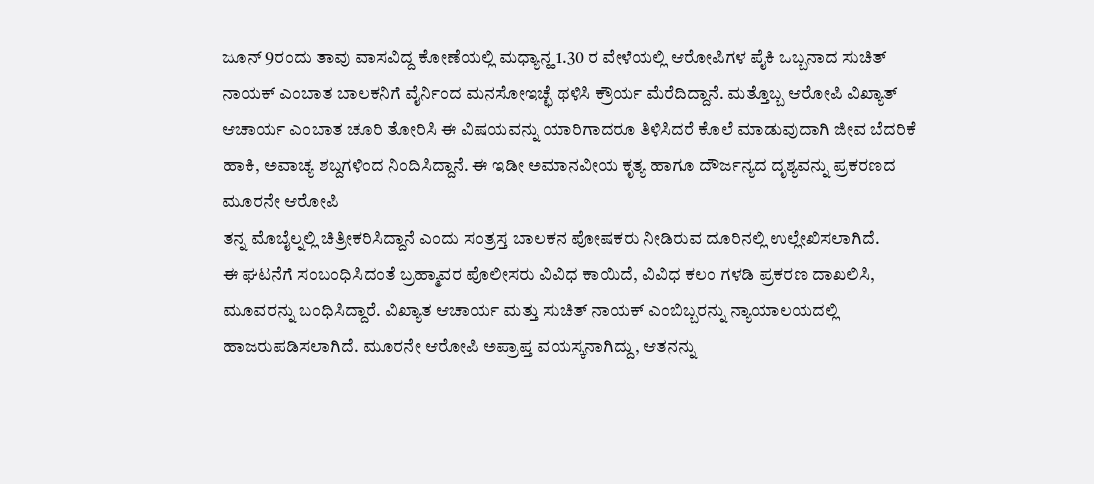ಜೂನ್ 9ರಂದು ತಾವು ವಾಸವಿದ್ದ ಕೋಣೆಯಲ್ಲಿ ಮಧ್ಯಾನ್ಹ 1.30 ರ ವೇಳೆಯಲ್ಲಿ ಆರೋಪಿಗಳ ಪೈಕಿ ಒಬ್ಬನಾದ ಸುಚಿತ್ ನಾಯಕ್ ಎಂಬಾತ ಬಾಲಕನಿಗೆ ವೈರ್ನಿಂದ ಮನಸೋಇಚ್ಛೆ ಥಳಿಸಿ ಕ್ರೌರ್ಯ ಮೆರೆದಿದ್ದಾನೆ. ಮತ್ತೊಬ್ಬ ಆರೋಪಿ ವಿಖ್ಯಾತ್ ಆಚಾರ್ಯ ಎಂಬಾತ ಚೂರಿ ತೋರಿಸಿ ಈ ವಿಷಯವನ್ನು ಯಾರಿಗಾದರೂ ತಿಳಿಸಿದರೆ ಕೊಲೆ ಮಾಡುವುದಾಗಿ ಜೀವ ಬೆದರಿಕೆ ಹಾಕಿ, ಅವಾಚ್ಯ ಶಬ್ದಗಳಿಂದ ನಿಂದಿಸಿದ್ದಾನೆ. ಈ ಇಡೀ ಅಮಾನವೀಯ ಕೃತ್ಯ ಹಾಗೂ ದೌರ್ಜನ್ಯದ ದೃಶ್ಯವನ್ನು ಪ್ರಕರಣದ ಮೂರನೇ ಆರೋಪಿ
ತನ್ನ ಮೊಬೈಲ್ನಲ್ಲಿ ಚಿತ್ರೀಕರಿಸಿದ್ದಾನೆ ಎಂದು ಸಂತ್ರಸ್ತ ಬಾಲಕನ ಪೋಷಕರು ನೀಡಿರುವ ದೂರಿನಲ್ಲಿ ಉಲ್ಲೇಖಿಸಲಾಗಿದೆ.
ಈ ಘಟನೆಗೆ ಸಂಬಂಧಿಸಿದಂತೆ ಬ್ರಹ್ಮಾವರ ಪೊಲೀಸರು ವಿವಿಧ ಕಾಯಿದೆ, ವಿವಿಧ ಕಲಂ ಗಳಡಿ ಪ್ರಕರಣ ದಾಖಲಿಸಿ, ಮೂವರನ್ನು ಬಂಧಿಸಿದ್ದಾರೆ. ವಿಖ್ಯಾತ ಆಚಾರ್ಯ ಮತ್ತು ಸುಚಿತ್ ನಾಯಕ್ ಎಂಬಿಬ್ಬರನ್ನು ನ್ಯಾಯಾಲಯದಲ್ಲಿ ಹಾಜರುಪಡಿಸಲಾಗಿದೆ. ಮೂರನೇ ಆರೋಪಿ ಅಪ್ರಾಪ್ತ ವಯಸ್ಕನಾಗಿದ್ದು, ಆತನನ್ನು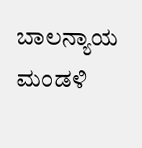ಬಾಲನ್ಯಾಯ ಮಂಡಳಿ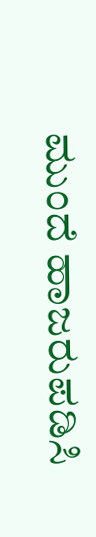ಮುಂದೆ ಹಾಜರುಪಡಿಸಿ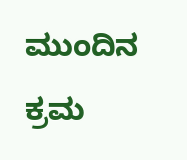ಮುಂದಿನ ಕ್ರಮ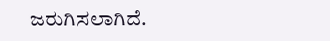ಜರುಗಿಸಲಾಗಿದೆ.